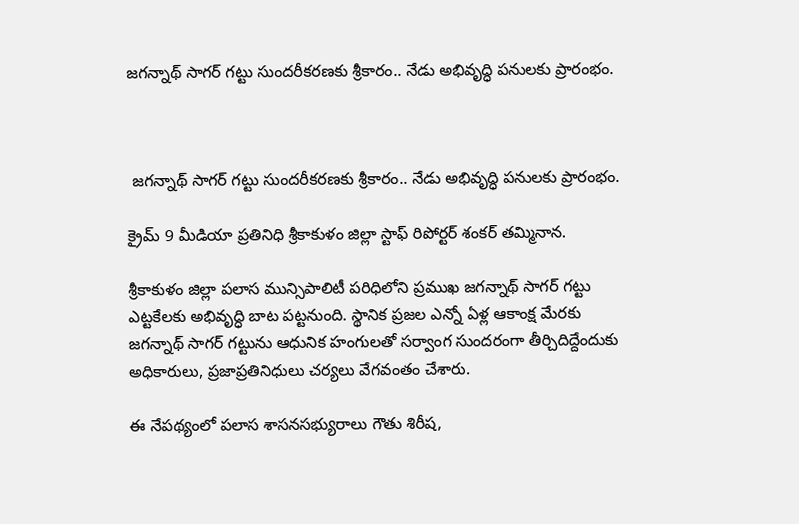జగన్నాథ్ సాగర్ గట్టు సుందరీకరణకు శ్రీకారం.. నేడు అభివృద్ధి పనులకు ప్రారంభం.



 జగన్నాథ్ సాగర్ గట్టు సుందరీకరణకు శ్రీకారం.. నేడు అభివృద్ధి పనులకు ప్రారంభం.

క్రైమ్ 9 మీడియా ప్రతినిధి శ్రీకాకుళం జిల్లా స్టాఫ్ రిపోర్టర్ శంకర్ తమ్మినాన.

శ్రీకాకుళం జిల్లా పలాస మున్సిపాలిటీ పరిధిలోని ప్రముఖ జగన్నాథ్ సాగర్ గట్టు ఎట్టకేలకు అభివృద్ధి బాట పట్టనుంది. స్థానిక ప్రజల ఎన్నో ఏళ్ల ఆకాంక్ష మేరకు జగన్నాథ్ సాగర్ గట్టును ఆధునిక హంగులతో సర్వాంగ సుందరంగా తీర్చిదిద్దేందుకు అధికారులు, ప్రజాప్రతినిధులు చర్యలు వేగవంతం చేశారు.

ఈ నేపథ్యంలో పలాస శాసనసభ్యురాలు గౌతు శిరీష,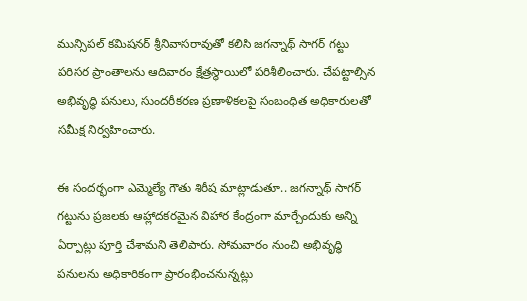మున్సిపల్ కమిషనర్ శ్రీనివాసరావుతో కలిసి జగన్నాథ్ సాగర్ గట్టు పరిసర ప్రాంతాలను ఆదివారం క్షేత్రస్థాయిలో పరిశీలించారు. చేపట్టాల్సిన అభివృద్ధి పనులు, సుందరీకరణ ప్రణాళికలపై సంబంధిత అధికారులతో సమీక్ష నిర్వహించారు.

ఈ సందర్భంగా ఎమ్మెల్యే గౌతు శిరీష మాట్లాడుతూ.. జగన్నాథ్ సాగర్ గట్టును ప్రజలకు ఆహ్లాదకరమైన విహార కేంద్రంగా మార్చేందుకు అన్ని ఏర్పాట్లు పూర్తి చేశామని తెలిపారు. సోమవారం నుంచి అభివృద్ధి పనులను అధికారికంగా ప్రారంభించనున్నట్లు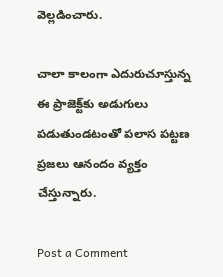వెల్లడించారు.

చాలా కాలంగా ఎదురుచూస్తున్న ఈ ప్రాజెక్ట్‌కు అడుగులు పడుతుండటంతో పలాస పట్టణ ప్రజలు ఆనందం వ్యక్తం చేస్తున్నారు.

Post a Comment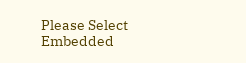Please Select Embedded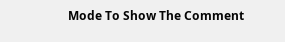Mode To Show The Comment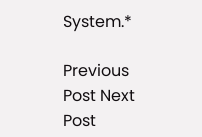System.*

Previous Post Next Post